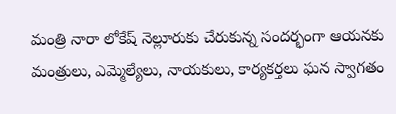మంత్రి నారా లోకేష్ నెల్లూరుకు చేరుకున్న సందర్భంగా ఆయనకు మంత్రులు, ఎమ్మెల్యేలు, నాయకులు, కార్యకర్తలు ఘన స్వాగతం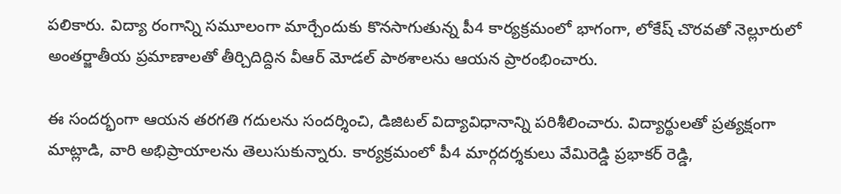పలికారు. విద్యా రంగాన్ని సమూలంగా మార్చేందుకు కొనసాగుతున్న పీ4 కార్యక్రమంలో భాగంగా, లోకేష్ చొరవతో నెల్లూరులో అంతర్జాతీయ ప్రమాణాలతో తీర్చిదిద్దిన వీఆర్ మోడల్ పాఠశాలను ఆయన ప్రారంభించారు.

ఈ సందర్భంగా ఆయన తరగతి గదులను సందర్శించి, డిజిటల్ విద్యావిధానాన్ని పరిశీలించారు. విద్యార్థులతో ప్రత్యక్షంగా మాట్లాడి, వారి అభిప్రాయాలను తెలుసుకున్నారు. కార్యక్రమంలో పీ4 మార్గదర్శకులు వేమిరెడ్డి ప్రభాకర్ రెడ్డి,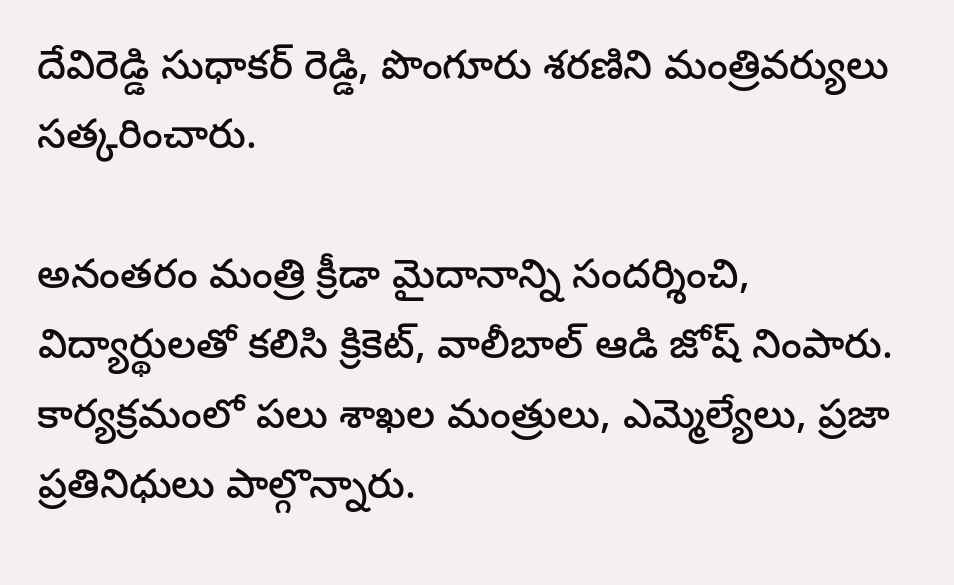దేవిరెడ్డి సుధాకర్ రెడ్డి, పొంగూరు శరణిని మంత్రివర్యులు సత్కరించారు.

అనంతరం మంత్రి క్రీడా మైదానాన్ని సందర్శించి, విద్యార్థులతో కలిసి క్రికెట్, వాలీబాల్ ఆడి జోష్ నింపారు. కార్యక్రమంలో పలు శాఖల మంత్రులు, ఎమ్మెల్యేలు, ప్రజా ప్రతినిధులు పాల్గొన్నారు.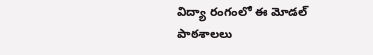విద్యా రంగంలో ఈ మోడల్ పాఠశాలలు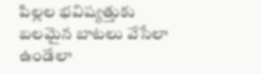పిల్లల భవిష్యత్తుకు బలమైన బాటలు వేసేలా ఉండేలా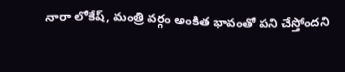నారా లోకేష్, మంత్రి వర్గం అంకిత భావంతో పని చేస్తోందని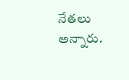నేతలు అన్నారు.